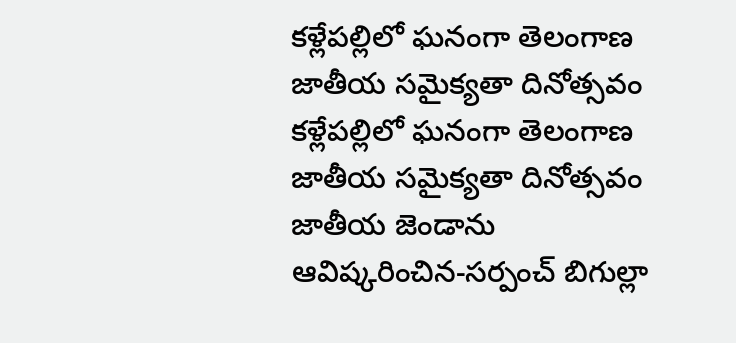కళ్లేపల్లిలో ఘనంగా తెలంగాణ జాతీయ సమైక్యతా దినోత్సవం
కళ్లేపల్లిలో ఘనంగా తెలంగాణ జాతీయ సమైక్యతా దినోత్సవం జాతీయ జెండాను ఆవిష్కరించిన-సర్పంచ్ బిగుల్లా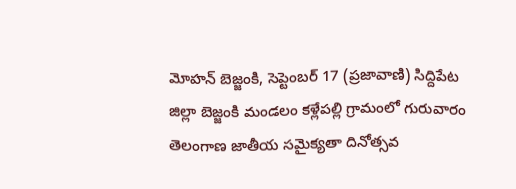మోహన్ బెజ్జంకి, సెప్టెంబర్ 17 (ప్రజావాణి) సిద్దిపేట జిల్లా బెజ్జంకి మండలం కళ్లేపల్లి గ్రామంలో గురువారం తెలంగాణ జాతీయ సమైక్యతా దినోత్సవ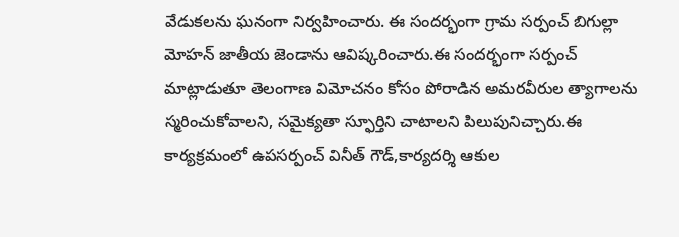వేడుకలను ఘనంగా నిర్వహించారు. ఈ సందర్భంగా గ్రామ సర్పంచ్ బిగుల్లా మోహన్ జాతీయ జెండాను ఆవిష్కరించారు.ఈ సందర్భంగా సర్పంచ్ మాట్లాడుతూ తెలంగాణ విమోచనం కోసం పోరాడిన అమరవీరుల త్యాగాలను స్మరించుకోవాలని, సమైక్యతా స్ఫూర్తిని చాటాలని పిలుపునిచ్చారు.ఈ కార్యక్రమంలో ఉపసర్పంచ్ వినీత్ గౌడ్,కార్యదర్శి ఆకుల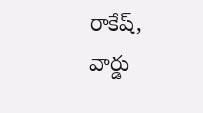రాకేష్, వార్డు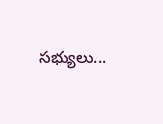సభ్యులు...